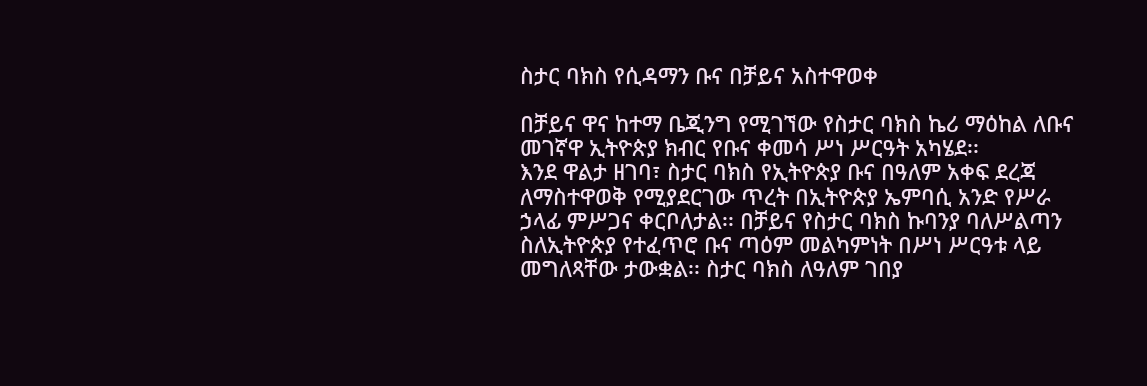ስታር ባክስ የሲዳማን ቡና በቻይና አስተዋወቀ

በቻይና ዋና ከተማ ቤጂንግ የሚገኘው የስታር ባክስ ኬሪ ማዕከል ለቡና መገኛዋ ኢትዮጵያ ክብር የቡና ቀመሳ ሥነ ሥርዓት አካሄደ፡፡
እንደ ዋልታ ዘገባ፣ ስታር ባክስ የኢትዮጵያ ቡና በዓለም አቀፍ ደረጃ ለማስተዋወቅ የሚያደርገው ጥረት በኢትዮጵያ ኤምባሲ አንድ የሥራ ኃላፊ ምሥጋና ቀርቦለታል፡፡ በቻይና የስታር ባክስ ኩባንያ ባለሥልጣን ስለኢትዮጵያ የተፈጥሮ ቡና ጣዕም መልካምነት በሥነ ሥርዓቱ ላይ መግለጻቸው ታውቋል፡፡ ስታር ባክስ ለዓለም ገበያ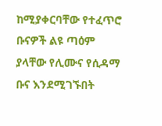ከሚያቀርባቸው የተፈጥሮ ቡናዎች ልዩ ጣዕም ያላቸው የሊሙና የሲዳማ ቡና እንደሚገኙበት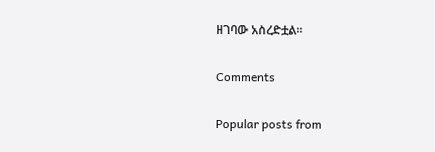ዘገባው አስረድቷል፡፡

Comments

Popular posts from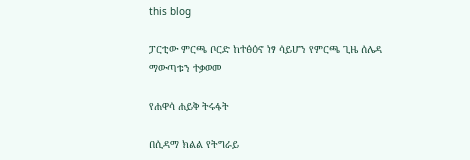this blog

ፓርቲው ምርጫ ቦርድ ከተፅዕኖ ነፃ ሳይሆን የምርጫ ጊዜ ሰሌዳ ማውጣቱን ተቃወመ

የሐዋሳ ሐይቅ ትሩፋት

በሲዳማ ክልል የትግራይ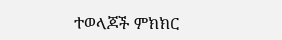ተወላጆች ምክክር